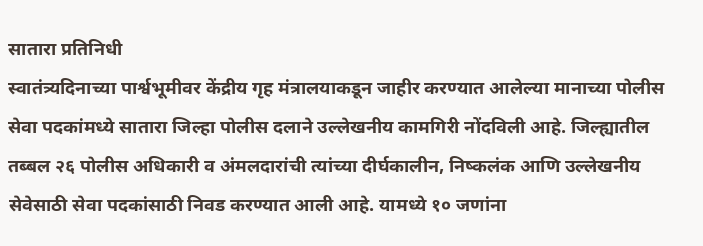सातारा प्रतिनिधी
स्वातंत्र्यदिनाच्या पार्श्वभूमीवर केंद्रीय गृह मंत्रालयाकडून जाहीर करण्यात आलेल्या मानाच्या पोलीस सेवा पदकांमध्ये सातारा जिल्हा पोलीस दलाने उल्लेखनीय कामगिरी नोंदविली आहे. जिल्ह्यातील तब्बल २६ पोलीस अधिकारी व अंमलदारांची त्यांच्या दीर्घकालीन, निष्कलंक आणि उल्लेखनीय सेवेसाठी सेवा पदकांसाठी निवड करण्यात आली आहे. यामध्ये १० जणांना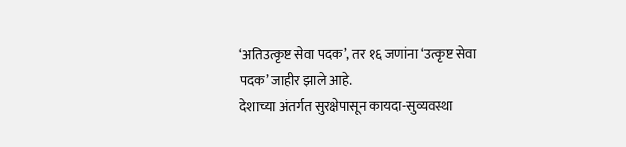‘अतिउत्कृष्ट सेवा पदक’, तर १६ जणांना ‘उत्कृष्ट सेवा पदक’ जाहीर झाले आहे.
देशाच्या अंतर्गत सुरक्षेपासून कायदा-सुव्यवस्था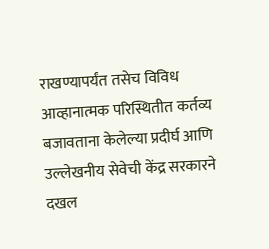राखण्यापर्यंत तसेच विविध आव्हानात्मक परिस्थितीत कर्तव्य बजावताना केलेल्या प्रदीर्घ आणि उल्लेखनीय सेवेची केंद्र सरकारने दखल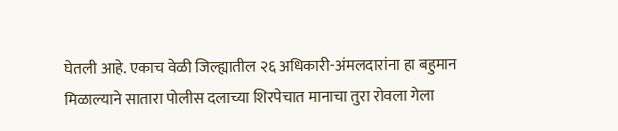घेतली आहे. एकाच वेळी जिल्ह्यातील २६ अधिकारी-अंमलदारांना हा बहुमान मिळाल्याने सातारा पोलीस दलाच्या शिरपेचात मानाचा तुरा रोवला गेला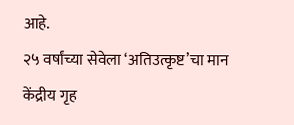आहे.
२५ वर्षांच्या सेवेला ‘अतिउत्कृष्ट’चा मान
केंद्रीय गृह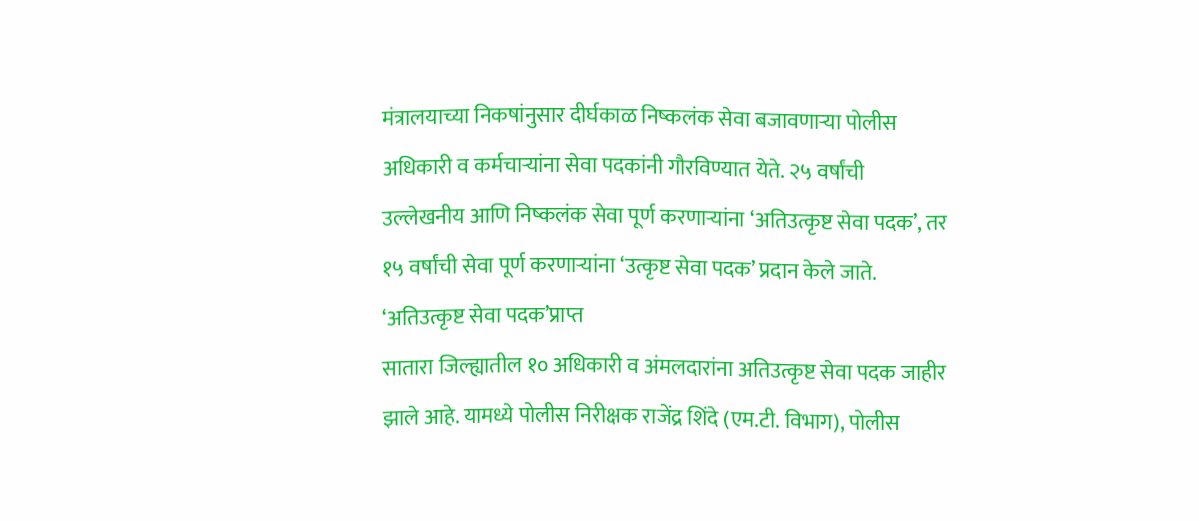मंत्रालयाच्या निकषांनुसार दीर्घकाळ निष्कलंक सेवा बजावणाऱ्या पोलीस अधिकारी व कर्मचाऱ्यांना सेवा पदकांनी गौरविण्यात येते. २५ वर्षांची उल्लेखनीय आणि निष्कलंक सेवा पूर्ण करणाऱ्यांना ‘अतिउत्कृष्ट सेवा पदक’, तर १५ वर्षांची सेवा पूर्ण करणाऱ्यांना ‘उत्कृष्ट सेवा पदक’ प्रदान केले जाते.
‘अतिउत्कृष्ट सेवा पदक’प्राप्त
सातारा जिल्ह्यातील १० अधिकारी व अंमलदारांना अतिउत्कृष्ट सेवा पदक जाहीर झाले आहे. यामध्ये पोलीस निरीक्षक राजेंद्र शिंदे (एम.टी. विभाग), पोलीस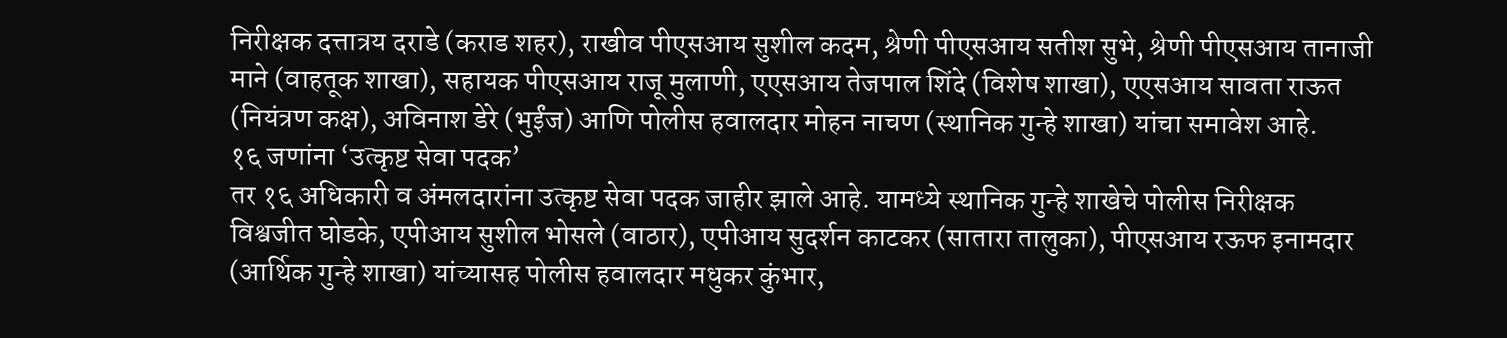निरीक्षक दत्तात्रय दराडे (कराड शहर), राखीव पीएसआय सुशील कदम, श्रेणी पीएसआय सतीश सुभे, श्रेणी पीएसआय तानाजी माने (वाहतूक शाखा), सहायक पीएसआय राजू मुलाणी, एएसआय तेजपाल शिंदे (विशेष शाखा), एएसआय सावता राऊत (नियंत्रण कक्ष), अविनाश डेरे (भुईंज) आणि पोलीस हवालदार मोहन नाचण (स्थानिक गुन्हे शाखा) यांचा समावेश आहे.
१६ जणांना ‘उत्कृष्ट सेवा पदक’
तर १६ अधिकारी व अंमलदारांना उत्कृष्ट सेवा पदक जाहीर झाले आहे. यामध्ये स्थानिक गुन्हे शाखेचे पोलीस निरीक्षक विश्वजीत घोडके, एपीआय सुशील भोसले (वाठार), एपीआय सुदर्शन काटकर (सातारा तालुका), पीएसआय रऊफ इनामदार (आर्थिक गुन्हे शाखा) यांच्यासह पोलीस हवालदार मधुकर कुंभार,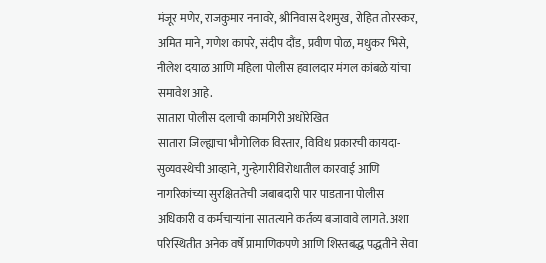मंजूर मणेर, राजकुमार ननावरे, श्रीनिवास देशमुख, रोहित तोरस्कर, अमित माने, गणेश कापरे, संदीप दौंड, प्रवीण पोळ, मधुकर भिसे, नीलेश दयाळ आणि महिला पोलीस हवालदार मंगल कांबळे यांचा समावेश आहे.
सातारा पोलीस दलाची कामगिरी अधोरेखित
सातारा जिल्ह्याचा भौगोलिक विस्तार, विविध प्रकारची कायदा-सुव्यवस्थेची आव्हाने, गुन्हेगारीविरोधातील कारवाई आणि नागरिकांच्या सुरक्षिततेची जबाबदारी पार पाडताना पोलीस अधिकारी व कर्मचाऱ्यांना सातत्याने कर्तव्य बजावावे लागते. अशा परिस्थितीत अनेक वर्षे प्रामाणिकपणे आणि शिस्तबद्ध पद्धतीने सेवा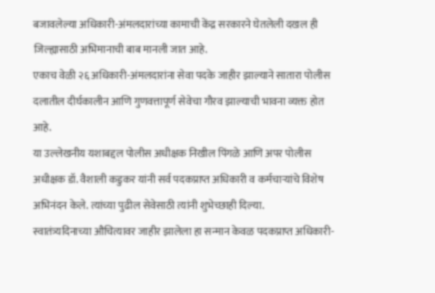बजावलेल्या अधिकारी-अंमलदारांच्या कामाची केंद्र सरकारने घेतलेली दखल ही जिल्ह्यासाठी अभिमानाची बाब मानली जात आहे.
एकाच वेळी २६ अधिकारी-अंमलदारांना सेवा पदके जाहीर झाल्याने सातारा पोलीस दलातील दीर्घकालीन आणि गुणवत्तापूर्ण सेवेचा गौरव झाल्याची भावना व्यक्त होत आहे.
या उल्लेखनीय यशाबद्दल पोलीस अधीक्षक निखील पिंगळे आणि अपर पोलीस अधीक्षक डॉ. वैशाली कडुकर यांनी सर्व पदकप्राप्त अधिकारी व कर्मचाऱ्यांचे विशेष अभिनंदन केले. त्यांच्या पुढील सेवेसाठी त्यांनी शुभेच्छाही दिल्या.
स्वातंत्र्यदिनाच्या औचित्यावर जाहीर झालेला हा सन्मान केवळ पदकप्राप्त अधिकारी-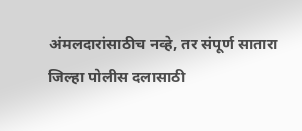अंमलदारांसाठीच नव्हे, तर संपूर्ण सातारा जिल्हा पोलीस दलासाठी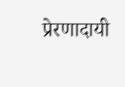प्रेरणादायी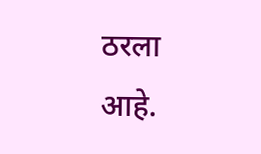ठरला आहे.